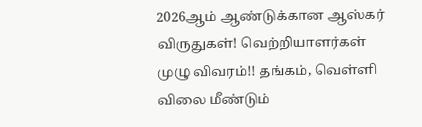2026ஆம் ஆண்டுக்கான ஆஸ்கர் விருதுகள்! வெற்றியாளர்கள் முழு விவரம்!! தங்கம், வெள்ளி விலை மீண்டும்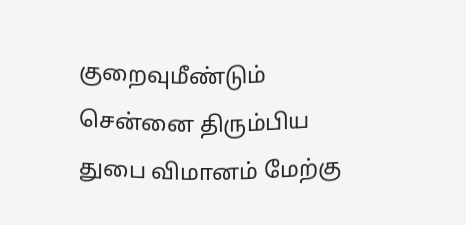குறைவுமீண்டும் சென்னை திரும்பிய துபை விமானம் மேற்கு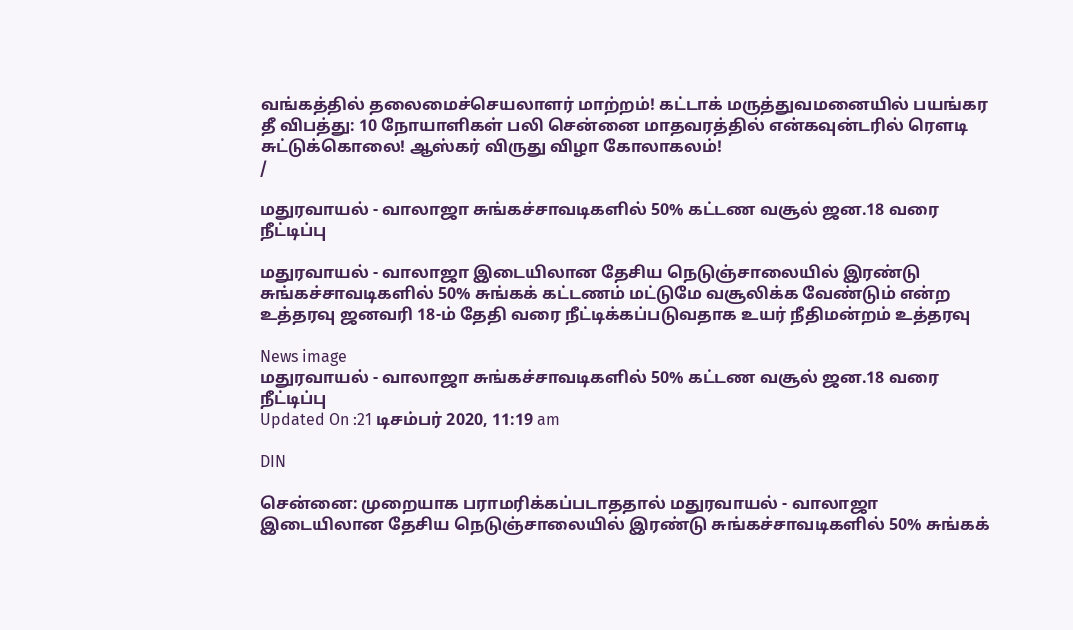வங்கத்தில் தலைமைச்செயலாளர் மாற்றம்! கட்டாக் மருத்துவமனையில் பயங்கர தீ விபத்து: 10 நோயாளிகள் பலி சென்னை மாதவரத்தில் என்கவுன்டரில் ரௌடி சுட்டுக்கொலை! ஆஸ்கர் விருது விழா கோலாகலம்!
/

மதுரவாயல் - வாலாஜா சுங்கச்சாவடிகளில் 50% கட்டண வசூல் ஜன.18 வரை நீட்டிப்பு

மதுரவாயல் - வாலாஜா இடையிலான தேசிய நெடுஞ்சாலையில் இரண்டு சுங்கச்சாவடிகளில் 50% சுங்கக் கட்டணம் மட்டுமே வசூலிக்க வேண்டும் என்ற உத்தரவு ஜனவரி 18-ம் தேதி வரை நீட்டிக்கப்படுவதாக உயர் நீதிமன்றம் உத்தரவு

News image
மதுரவாயல் - வாலாஜா சுங்கச்சாவடிகளில் 50% கட்டண வசூல் ஜன.18 வரை நீட்டிப்பு
Updated On :21 டிசம்பர் 2020, 11:19 am

DIN

சென்னை: முறையாக பராமரிக்கப்படாததால் மதுரவாயல் - வாலாஜா இடையிலான தேசிய நெடுஞ்சாலையில் இரண்டு சுங்கச்சாவடிகளில் 50% சுங்கக்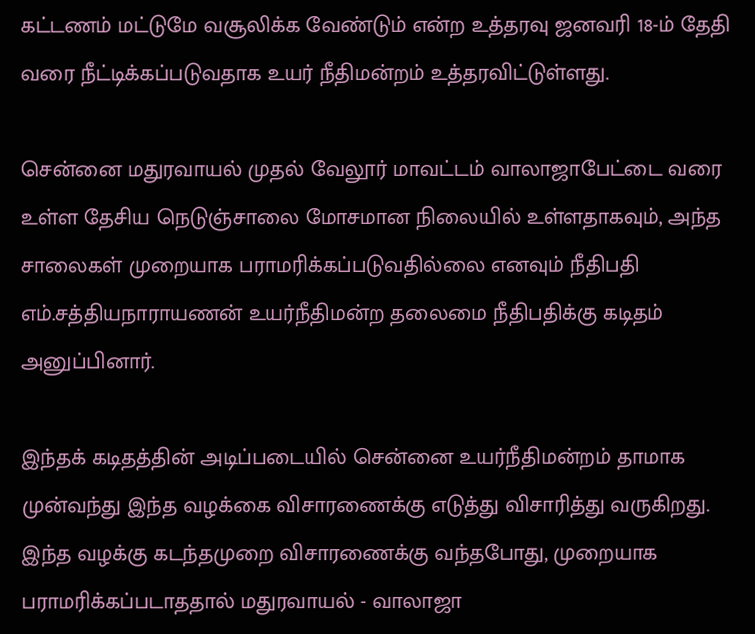கட்டணம் மட்டுமே வசூலிக்க வேண்டும் என்ற உத்தரவு ஜனவரி 18-ம் தேதி வரை நீட்டிக்கப்படுவதாக உயர் நீதிமன்றம் உத்தரவிட்டுள்ளது.

சென்னை மதுரவாயல் முதல் வேலூர் மாவட்டம் வாலாஜாபேட்டை வரை உள்ள தேசிய நெடுஞ்சாலை மோசமான நிலையில் உள்ளதாகவும், அந்த சாலைகள் முறையாக பராமரிக்கப்படுவதில்லை எனவும் நீதிபதி எம்.சத்தியநாராயணன் உயர்நீதிமன்ற தலைமை நீதிபதிக்கு கடிதம் அனுப்பினார்.

இந்தக் கடிதத்தின் அடிப்படையில் சென்னை உயர்நீதிமன்றம் தாமாக முன்வந்து இந்த வழக்கை விசாரணைக்கு எடுத்து விசாரித்து வருகிறது. இந்த வழக்கு கடந்தமுறை விசாரணைக்கு வந்தபோது, முறையாக பராமரிக்கப்படாததால் மதுரவாயல் - வாலாஜா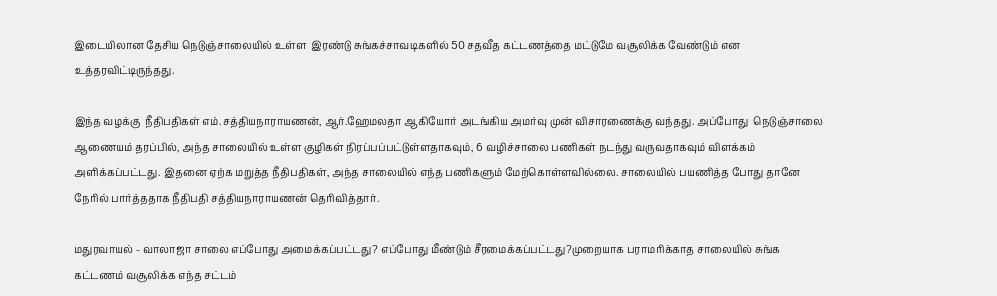இடையிலான தேசிய நெடுஞ்சாலையில் உள்ள  இரண்டு சுங்கச்சாவடிகளில் 50 சதவீத கட்டணத்தை மட்டுமே வசூலிக்க வேண்டும் என உத்தரவிட்டிருந்தது.

இந்த வழக்கு  நீதிபதிகள் எம்.சத்தியநாராயணன், ஆர்.ஹேமலதா ஆகியோர் அடங்கிய அமர்வு முன் விசாரணைக்கு வந்தது. அப்போது  நெடுஞ்சாலை ஆணையம் தரப்பில், அந்த சாலையில் உள்ள குழிகள் நிரப்பப்பட்டுள்ளதாகவும், 6 வழிச்சாலை பணிகள் நடந்து வருவதாகவும் விளக்கம் அளிக்கப்பட்டது. இதனை ஏற்க மறுத்த நீதிபதிகள், அந்த சாலையில் எந்த பணிகளும் மேற்கொள்ளவில்லை. சாலையில் பயணித்த போது தானே நேரில் பார்த்ததாக நீதிபதி சத்தியநாராயணன் தெரிவித்தார்.

மதுரவாயல் - வாலாஜா சாலை எப்போது அமைக்கப்பட்டது? எப்போது மீண்டும் சீரமைக்கப்பட்டது?முறையாக பராமரிக்காத சாலையில் சுங்க கட்டணம் வசூலிக்க எந்த சட்டம்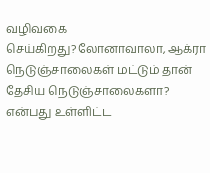வழிவகை செய்கிறது?லோனாவாலா, ஆக்ரா நெடுஞ்சாலைகள் மட்டும் தான் தேசிய நெடுஞ்சாலைகளா? என்பது உள்ளிட்ட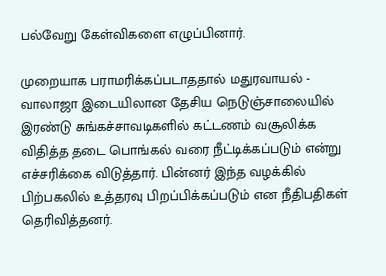பல்வேறு கேள்விகளை எழுப்பினார்.

முறையாக பராமரிக்கப்படாததால் மதுரவாயல் - வாலாஜா இடையிலான தேசிய நெடுஞ்சாலையில் இரண்டு சுங்கச்சாவடிகளில் கட்டணம் வசூலிக்க விதித்த தடை பொங்கல் வரை நீட்டிக்கப்படும் என்று எச்சரிக்கை விடுத்தார். பின்னர் இந்த வழக்கில் பிற்பகலில் உத்தரவு பிறப்பிக்கப்படும் என நீதிபதிகள் தெரிவித்தனர்.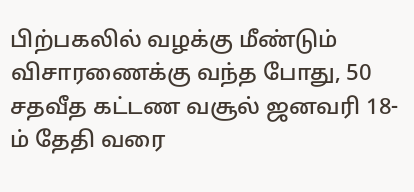பிற்பகலில் வழக்கு மீண்டும் விசாரணைக்கு வந்த போது, 50 சதவீத கட்டண வசூல் ஜனவரி 18-ம் தேதி வரை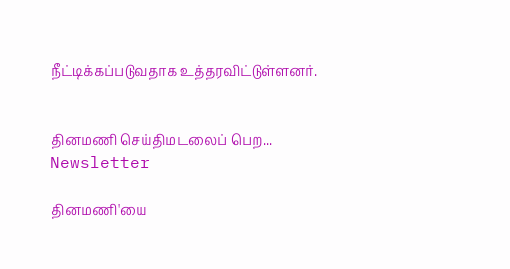நீட்டிக்கப்படுவதாக உத்தரவிட்டுள்ளனர்.


தினமணி செய்திமடலைப் பெற... Newsletter

தினமணி'யை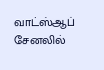வாட்ஸ்ஆப் சேனலில்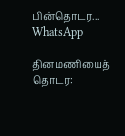பின்தொடர... WhatsApp

தினமணியைத் தொடர: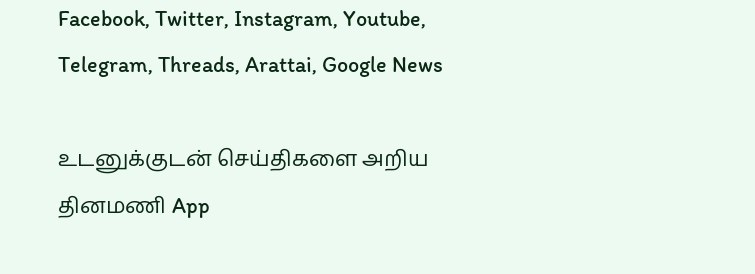Facebook, Twitter, Instagram, Youtube, Telegram, Threads, Arattai, Google News

உடனுக்குடன் செய்திகளை அறிய தினமணி App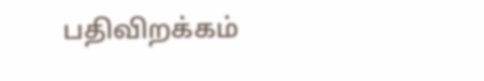பதிவிறக்கம்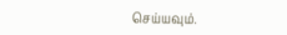செய்யவும்.